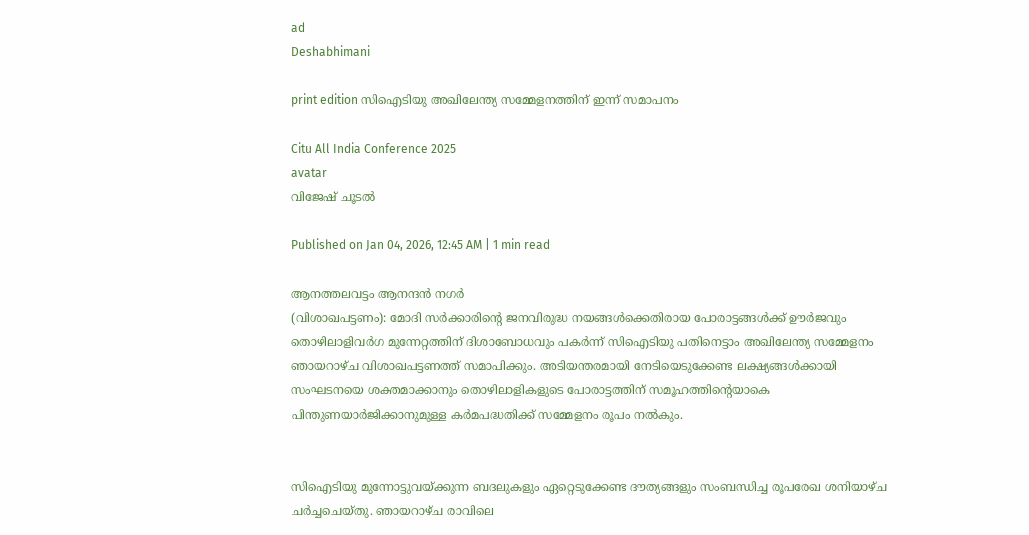ad
Deshabhimani

print edition സിഐടിയു അഖിലേന്ത്യ സമ്മേളനത്തിന്‌ ഇന്ന്‌ സമാപനം

Citu All India Conference 2025
avatar
വിജേഷ്‌ ചൂടൽ

Published on Jan 04, 2026, 12:45 AM | 1 min read

ആനത്തലവട്ടം ആനന്ദൻ നഗർ
(വിശാഖപട്ടണം): മോദി സർക്കാരിന്റെ ജനവിരുദ്ധ നയങ്ങൾക്കെതിരായ പോരാട്ടങ്ങൾക്ക് ഊർജവും തൊഴിലാളിവർഗ മുന്നേറ്റത്തിന്‌ ദിശാബോധവും പകർന്ന്‌ സിഐടിയു പതിനെട്ടാം അഖിലേന്ത്യ സമ്മേളനം ഞായറാഴ്‌ച വിശാഖപട്ടണത്ത്‌ സമാപിക്കും. അടിയന്തരമായി നേടിയെടുക്കേണ്ട ലക്ഷ്യങ്ങൾക്കായി സംഘടനയെ ശക്തമാക്കാനും തൊഴിലാളികളുടെ പോരാട്ടത്തിന്‌ സമൂഹത്തിന്റെയാകെ പിന്തുണയാർജിക്കാനുമുള്ള കർമപദ്ധതിക്ക്‌ സമ്മേളനം രൂപം നൽകും.


സിഐടിയു മുന്നോട്ടുവയ്‌ക്കുന്ന ബദലുകളും ഏറ്റെടുക്കേണ്ട ദ‍ൗത്യങ്ങളും സംബന്ധിച്ച രൂപരേഖ ശനിയാഴ്ച ചർച്ചചെയ്‌തു. ഞായറാഴ്ച രാവിലെ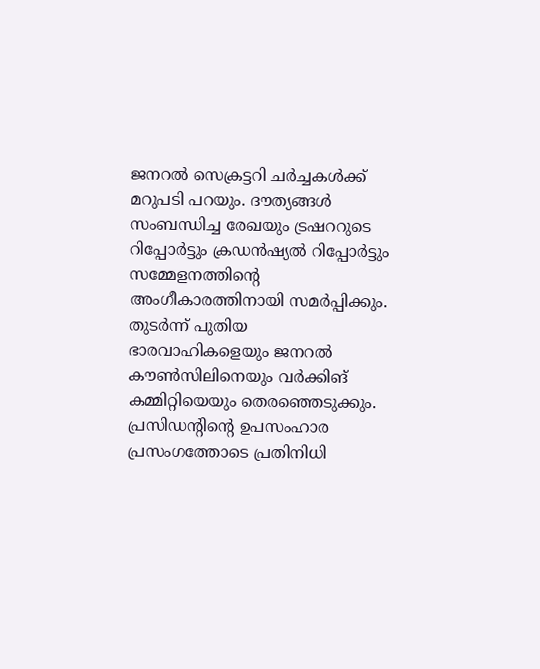ജനറൽ സെക്രട്ടറി ചർച്ചകൾക്ക് മറുപടി പറയും. ദൗത്യങ്ങൾ സംബന്ധിച്ച രേഖയും ട്രഷററുടെ റിപ്പോർട്ടും ക്രഡൻഷ്യൽ റിപ്പോർട്ടും സമ്മേളനത്തിന്റെ അംഗീകാരത്തിനായി സമർപ്പിക്കും. തുടർന്ന്‌ പുതിയ ഭാരവാഹികളെയും ജനറൽ ക‍ൗൺസിലിനെയും വർക്കിങ്‌ കമ്മിറ്റിയെയും തെരഞ്ഞെടുക്കും. പ്രസിഡന്റിന്റെ ഉപസംഹാര പ്രസംഗത്തോടെ പ്രതിനിധി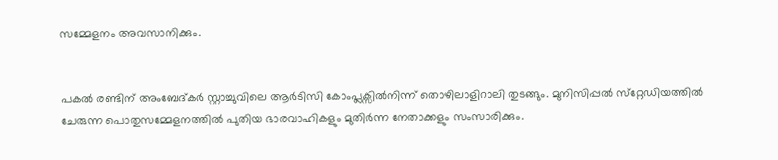സമ്മേളനം അവസാനിക്കും.


പകൽ രണ്ടിന് അംബേദ്കർ സ്റ്റാച്ചുവിലെ ആർടിസി കോംപ്ലക്സിൽനിന്ന്‌ തൊഴിലാളിറാലി തുടങ്ങും. മുനിസിപ്പൽ സ്‌റ്റേഡിയത്തിൽ ചേരുന്ന പൊതുസമ്മേളനത്തിൽ പുതിയ ഭാരവാഹികളും മുതിർന്ന നേതാക്കളും സംസാരിക്കും.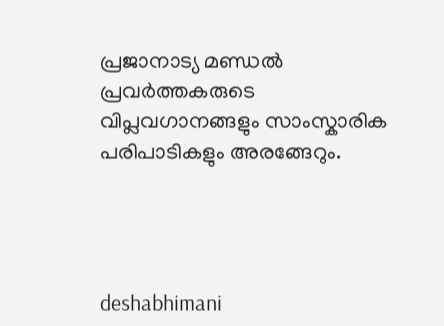പ്രജാനാട്യ മണ്ഡൽ പ്രവർത്തകരുടെ വിപ്ലവഗാനങ്ങളും സാംസ്കാരിക പരിപാടികളും അരങ്ങേറും.




deshabhimani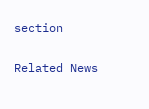section

Related News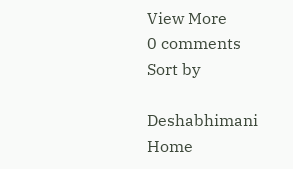View More
0 comments
Sort by

Deshabhimani
Home